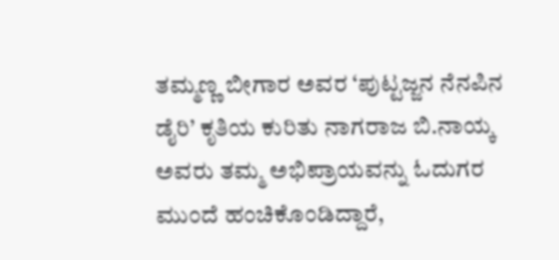ತಮ್ಮಣ್ಣ ಬೀಗಾರ ಅವರ ‘ಪುಟ್ಟಜ್ಜನ ನೆನಪಿನ ಡೈರಿ’ ಕೃತಿಯ ಕುರಿತು ನಾಗರಾಜ ಬಿ.ನಾಯ್ಕ ಅವರು ತಮ್ಮ ಅಭಿಪ್ರಾಯವನ್ನು ಓದುಗರ ಮುಂದೆ ಹಂಚಿಕೊಂಡಿದ್ದಾರೆ,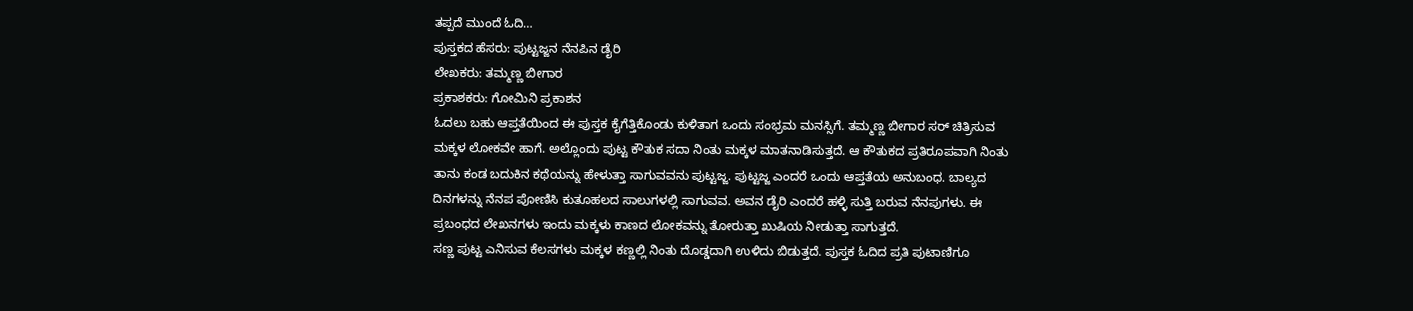ತಪ್ಪದೆ ಮುಂದೆ ಓದಿ…
ಪುಸ್ತಕದ ಹೆಸರು: ಪುಟ್ಟಜ್ಜನ ನೆನಪಿನ ಡೈರಿ
ಲೇಖಕರು: ತಮ್ಮಣ್ಣ ಬೀಗಾರ
ಪ್ರಕಾಶಕರು: ಗೋಮಿನಿ ಪ್ರಕಾಶನ
ಓದಲು ಬಹು ಆಪ್ತತೆಯಿಂದ ಈ ಪುಸ್ತಕ ಕೈಗೆತ್ತಿಕೊಂಡು ಕುಳಿತಾಗ ಒಂದು ಸಂಭ್ರಮ ಮನಸ್ಸಿಗೆ. ತಮ್ಮಣ್ಣ ಬೀಗಾರ ಸರ್ ಚಿತ್ರಿಸುವ ಮಕ್ಕಳ ಲೋಕವೇ ಹಾಗೆ. ಅಲ್ಲೊಂದು ಪುಟ್ಟ ಕೌತುಕ ಸದಾ ನಿಂತು ಮಕ್ಕಳ ಮಾತನಾಡಿಸುತ್ತದೆ. ಆ ಕೌತುಕದ ಪ್ರತಿರೂಪವಾಗಿ ನಿಂತು ತಾನು ಕಂಡ ಬದುಕಿನ ಕಥೆಯನ್ನು ಹೇಳುತ್ತಾ ಸಾಗುವವನು ಪುಟ್ಟಜ್ಜ. ಪುಟ್ಟಜ್ಜ ಎಂದರೆ ಒಂದು ಆಪ್ತತೆಯ ಅನುಬಂಧ. ಬಾಲ್ಯದ ದಿನಗಳನ್ನು ನೆನಪ ಪೋಣಿಸಿ ಕುತೂಹಲದ ಸಾಲುಗಳಲ್ಲಿ ಸಾಗುವವ. ಅವನ ಡೈರಿ ಎಂದರೆ ಹಳ್ಳಿ ಸುತ್ತಿ ಬರುವ ನೆನಪುಗಳು. ಈ ಪ್ರಬಂಧದ ಲೇಖನಗಳು ಇಂದು ಮಕ್ಕಳು ಕಾಣದ ಲೋಕವನ್ನು ತೋರುತ್ತಾ ಖುಷಿಯ ನೀಡುತ್ತಾ ಸಾಗುತ್ತದೆ.
ಸಣ್ಣ ಪುಟ್ಟ ಎನಿಸುವ ಕೆಲಸಗಳು ಮಕ್ಕಳ ಕಣ್ಣಲ್ಲಿ ನಿಂತು ದೊಡ್ಡದಾಗಿ ಉಳಿದು ಬಿಡುತ್ತದೆ. ಪುಸ್ತಕ ಓದಿದ ಪ್ರತಿ ಪುಟಾಣಿಗೂ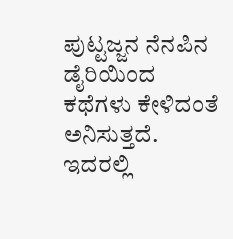ಪುಟ್ಟಜ್ಜನ ನೆನಪಿನ ಡೈರಿಯಿಂದ ಕಥೆಗಳು ಕೇಳಿದಂತೆ ಅನಿಸುತ್ತದೆ. ಇದರಲ್ಲಿ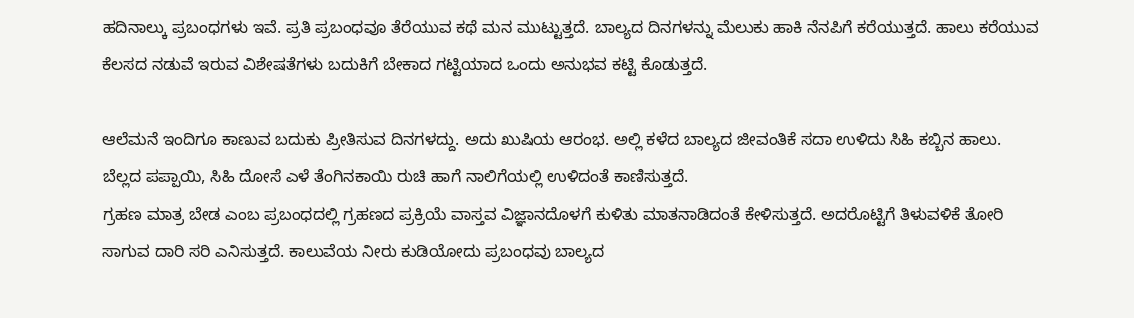ಹದಿನಾಲ್ಕು ಪ್ರಬಂಧಗಳು ಇವೆ. ಪ್ರತಿ ಪ್ರಬಂಧವೂ ತೆರೆಯುವ ಕಥೆ ಮನ ಮುಟ್ಟುತ್ತದೆ. ಬಾಲ್ಯದ ದಿನಗಳನ್ನು ಮೆಲುಕು ಹಾಕಿ ನೆನಪಿಗೆ ಕರೆಯುತ್ತದೆ. ಹಾಲು ಕರೆಯುವ ಕೆಲಸದ ನಡುವೆ ಇರುವ ವಿಶೇಷತೆಗಳು ಬದುಕಿಗೆ ಬೇಕಾದ ಗಟ್ಟಿಯಾದ ಒಂದು ಅನುಭವ ಕಟ್ಟಿ ಕೊಡುತ್ತದೆ.

ಆಲೆಮನೆ ಇಂದಿಗೂ ಕಾಣುವ ಬದುಕು ಪ್ರೀತಿಸುವ ದಿನಗಳದ್ದು. ಅದು ಖುಷಿಯ ಆರಂಭ. ಅಲ್ಲಿ ಕಳೆದ ಬಾಲ್ಯದ ಜೀವಂತಿಕೆ ಸದಾ ಉಳಿದು ಸಿಹಿ ಕಬ್ಬಿನ ಹಾಲು. ಬೆಲ್ಲದ ಪಪ್ಪಾಯಿ, ಸಿಹಿ ದೋಸೆ ಎಳೆ ತೆಂಗಿನಕಾಯಿ ರುಚಿ ಹಾಗೆ ನಾಲಿಗೆಯಲ್ಲಿ ಉಳಿದಂತೆ ಕಾಣಿಸುತ್ತದೆ.
ಗ್ರಹಣ ಮಾತ್ರ ಬೇಡ ಎಂಬ ಪ್ರಬಂಧದಲ್ಲಿ ಗ್ರಹಣದ ಪ್ರಕ್ರಿಯೆ ವಾಸ್ತವ ವಿಜ್ಞಾನದೊಳಗೆ ಕುಳಿತು ಮಾತನಾಡಿದಂತೆ ಕೇಳಿಸುತ್ತದೆ. ಅದರೊಟ್ಟಿಗೆ ತಿಳುವಳಿಕೆ ತೋರಿ ಸಾಗುವ ದಾರಿ ಸರಿ ಎನಿಸುತ್ತದೆ. ಕಾಲುವೆಯ ನೀರು ಕುಡಿಯೋದು ಪ್ರಬಂಧವು ಬಾಲ್ಯದ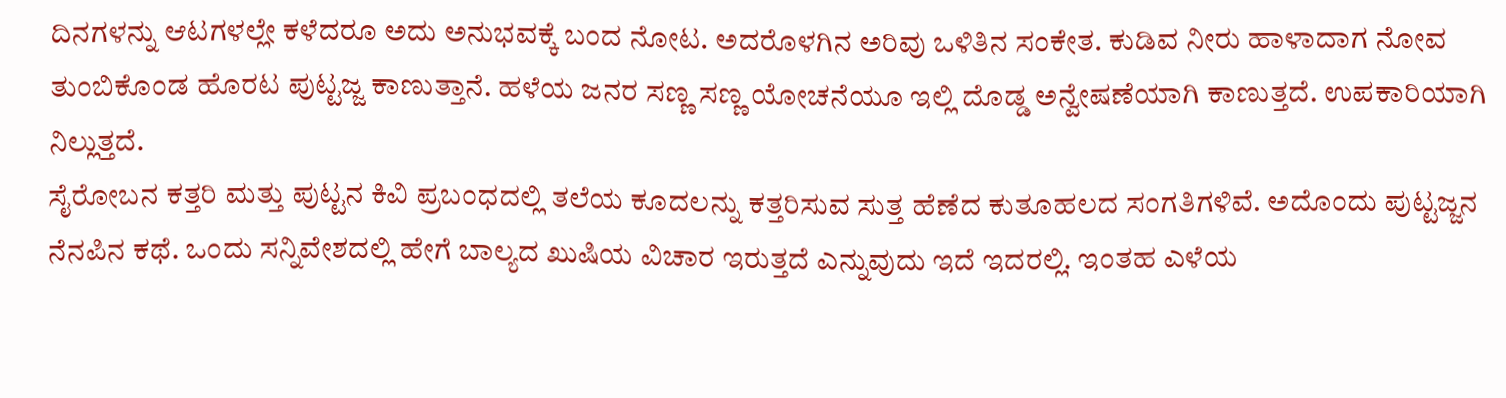ದಿನಗಳನ್ನು ಆಟಗಳಲ್ಲೇ ಕಳೆದರೂ ಅದು ಅನುಭವಕ್ಕೆ ಬಂದ ನೋಟ. ಅದರೊಳಗಿನ ಅರಿವು ಒಳಿತಿನ ಸಂಕೇತ. ಕುಡಿವ ನೀರು ಹಾಳಾದಾಗ ನೋವ ತುಂಬಿಕೊಂಡ ಹೊರಟ ಪುಟ್ಟಜ್ಜ ಕಾಣುತ್ತಾನೆ. ಹಳೆಯ ಜನರ ಸಣ್ಣ ಸಣ್ಣ ಯೋಚನೆಯೂ ಇಲ್ಲಿ ದೊಡ್ಡ ಅನ್ವೇಷಣೆಯಾಗಿ ಕಾಣುತ್ತದೆ. ಉಪಕಾರಿಯಾಗಿ ನಿಲ್ಲುತ್ತದೆ.
ಸೈರೋಬನ ಕತ್ತರಿ ಮತ್ತು ಪುಟ್ಟನ ಕಿವಿ ಪ್ರಬಂಧದಲ್ಲಿ ತಲೆಯ ಕೂದಲನ್ನು ಕತ್ತರಿಸುವ ಸುತ್ತ ಹೆಣೆದ ಕುತೂಹಲದ ಸಂಗತಿಗಳಿವೆ. ಅದೊಂದು ಪುಟ್ಟಜ್ಜನ ನೆನಪಿನ ಕಥೆ. ಒಂದು ಸನ್ನಿವೇಶದಲ್ಲಿ ಹೇಗೆ ಬಾಲ್ಯದ ಖುಷಿಯ ವಿಚಾರ ಇರುತ್ತದೆ ಎನ್ನುವುದು ಇದೆ ಇದರಲ್ಲಿ. ಇಂತಹ ಎಳೆಯ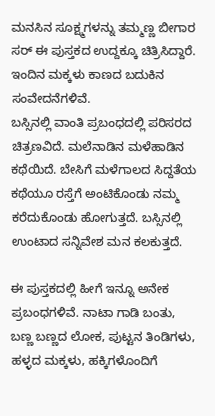ಮನಸಿನ ಸೂಕ್ಷ್ಮಗಳನ್ನು ತಮ್ಮಣ್ಣ ಬೀಗಾರ ಸರ್ ಈ ಪುಸ್ತಕದ ಉದ್ದಕ್ಕೂ ಚಿತ್ರಿಸಿದ್ದಾರೆ. ಇಂದಿನ ಮಕ್ಕಳು ಕಾಣದ ಬದುಕಿನ ಸಂವೇದನೆಗಳಿವೆ.
ಬಸ್ಸಿನಲ್ಲಿ ವಾಂತಿ ಪ್ರಬಂಧದಲ್ಲಿ ಪರಿಸರದ ಚಿತ್ರಣವಿದೆ. ಮಲೆನಾಡಿನ ಮಳೆಹಾಡಿನ ಕಥೆಯಿದೆ. ಬೇಸಿಗೆ ಮಳೆಗಾಲದ ಸಿದ್ದತೆಯ ಕಥೆಯೂ ರಸ್ತೆಗೆ ಅಂಟಿಕೊಂಡು ನಮ್ಮ ಕರೆದುಕೊಂಡು ಹೋಗುತ್ತದೆ. ಬಸ್ಸಿನಲ್ಲಿ ಉಂಟಾದ ಸನ್ನಿವೇಶ ಮನ ಕಲಕುತ್ತದೆ.

ಈ ಪುಸ್ತಕದಲ್ಲಿ ಹೀಗೆ ಇನ್ನೂ ಅನೇಕ ಪ್ರಬಂಧಗಳಿವೆ. ನಾಟಾ ಗಾಡಿ ಬಂತು, ಬಣ್ಣ ಬಣ್ಣದ ಲೋಕ, ಪುಟ್ಟನ ತಿಂಡಿಗಳು, ಹಳ್ಳದ ಮಕ್ಕಳು, ಹಕ್ಕಿಗಳೊಂದಿಗೆ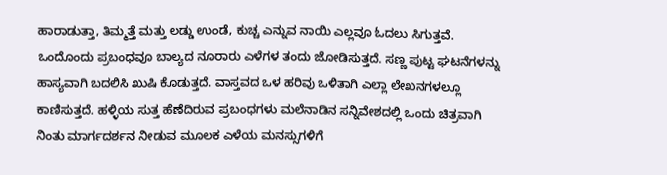ಹಾರಾಡುತ್ತಾ, ತಿಮ್ಮತ್ತೆ ಮತ್ತು ಲಡ್ಡು ಉಂಡೆ, ಕುಚ್ಚ ಎನ್ನುವ ನಾಯಿ ಎಲ್ಲವೂ ಓದಲು ಸಿಗುತ್ತವೆ. ಒಂದೊಂದು ಪ್ರಬಂಧವೂ ಬಾಲ್ಯದ ನೂರಾರು ಎಳೆಗಳ ತಂದು ಜೋಡಿಸುತ್ತದೆ. ಸಣ್ಣ ಪುಟ್ಟ ಘಟನೆಗಳನ್ನು ಹಾಸ್ಯವಾಗಿ ಬದಲಿಸಿ ಖುಷಿ ಕೊಡುತ್ತದೆ. ವಾಸ್ತವದ ಒಳ ಹರಿವು ಒಳಿತಾಗಿ ಎಲ್ಲಾ ಲೇಖನಗಳಲ್ಲೂ ಕಾಣಿಸುತ್ತದೆ. ಹಳ್ಳಿಯ ಸುತ್ತ ಹೆಣೆದಿರುವ ಪ್ರಬಂಧಗಳು ಮಲೆನಾಡಿನ ಸನ್ನಿವೇಶದಲ್ಲಿ ಒಂದು ಚಿತ್ರವಾಗಿ ನಿಂತು ಮಾರ್ಗದರ್ಶನ ನೀಡುವ ಮೂಲಕ ಎಳೆಯ ಮನಸ್ಸುಗಳಿಗೆ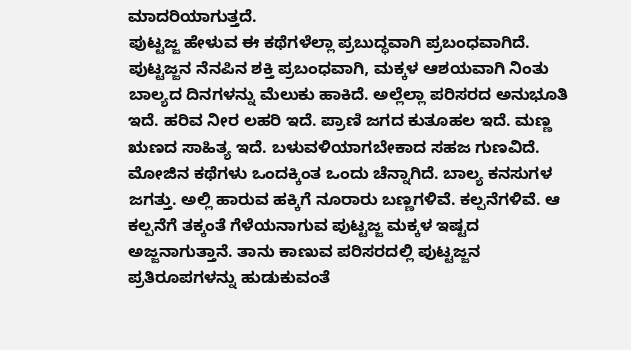ಮಾದರಿಯಾಗುತ್ತದೆ.
ಪುಟ್ಟಜ್ಜ ಹೇಳುವ ಈ ಕಥೆಗಳೆಲ್ಲಾ ಪ್ರಬುದ್ಧವಾಗಿ ಪ್ರಬಂಧವಾಗಿದೆ. ಪುಟ್ಟಜ್ಜನ ನೆನಪಿನ ಶಕ್ತಿ ಪ್ರಬಂಧವಾಗಿ, ಮಕ್ಕಳ ಆಶಯವಾಗಿ ನಿಂತು ಬಾಲ್ಯದ ದಿನಗಳನ್ನು ಮೆಲುಕು ಹಾಕಿದೆ. ಅಲ್ಲೆಲ್ಲಾ ಪರಿಸರದ ಅನುಭೂತಿ ಇದೆ. ಹರಿವ ನೀರ ಲಹರಿ ಇದೆ. ಪ್ರಾಣಿ ಜಗದ ಕುತೂಹಲ ಇದೆ. ಮಣ್ಣ ಋಣದ ಸಾಹಿತ್ಯ ಇದೆ. ಬಳುವಳಿಯಾಗಬೇಕಾದ ಸಹಜ ಗುಣವಿದೆ. ಮೋಜಿನ ಕಥೆಗಳು ಒಂದಕ್ಕಿಂತ ಒಂದು ಚೆನ್ನಾಗಿದೆ. ಬಾಲ್ಯ ಕನಸುಗಳ ಜಗತ್ತು. ಅಲ್ಲಿ ಹಾರುವ ಹಕ್ಕಿಗೆ ನೂರಾರು ಬಣ್ಣಗಳಿವೆ. ಕಲ್ಪನೆಗಳಿವೆ. ಆ ಕಲ್ಪನೆಗೆ ತಕ್ಕಂತೆ ಗೆಳೆಯನಾಗುವ ಪುಟ್ಟಜ್ಜ ಮಕ್ಕಳ ಇಷ್ಟದ ಅಜ್ಜನಾಗುತ್ತಾನೆ. ತಾನು ಕಾಣುವ ಪರಿಸರದಲ್ಲಿ ಪುಟ್ಟಜ್ಜನ ಪ್ರತಿರೂಪಗಳನ್ನು ಹುಡುಕುವಂತೆ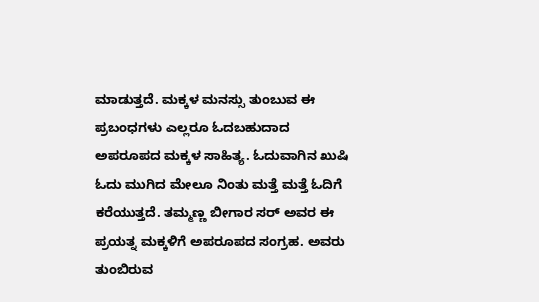ಮಾಡುತ್ತದೆ. ಮಕ್ಕಳ ಮನಸ್ಸು ತುಂಬುವ ಈ ಪ್ರಬಂಧಗಳು ಎಲ್ಲರೂ ಓದಬಹುದಾದ ಅಪರೂಪದ ಮಕ್ಕಳ ಸಾಹಿತ್ಯ. ಓದುವಾಗಿನ ಖುಷಿ ಓದು ಮುಗಿದ ಮೇಲೂ ನಿಂತು ಮತ್ತೆ ಮತ್ತೆ ಓದಿಗೆ ಕರೆಯುತ್ತದೆ. ತಮ್ಮಣ್ಣ ಬೀಗಾರ ಸರ್ ಅವರ ಈ ಪ್ರಯತ್ನ ಮಕ್ಕಳಿಗೆ ಅಪರೂಪದ ಸಂಗ್ರಹ. ಅವರು ತುಂಬಿರುವ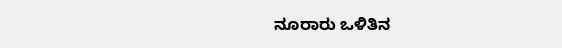ನೂರಾರು ಒಳಿತಿನ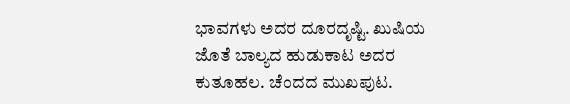ಭಾವಗಳು ಅದರ ದೂರದೃಷ್ಟಿ. ಖುಷಿಯ ಜೊತೆ ಬಾಲ್ಯದ ಹುಡುಕಾಟ ಅದರ ಕುತೂಹಲ. ಚೆಂದದ ಮುಖಪುಟ.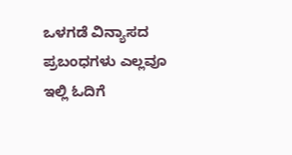ಒಳಗಡೆ ವಿನ್ಯಾಸದ ಪ್ರಬಂಧಗಳು ಎಲ್ಲವೂ ಇಲ್ಲಿ ಓದಿಗೆ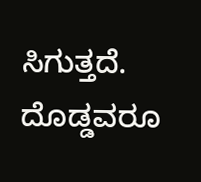ಸಿಗುತ್ತದೆ. ದೊಡ್ಡವರೂ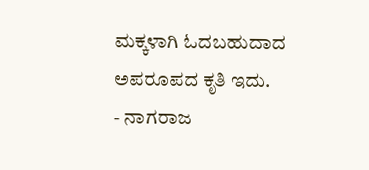ಮಕ್ಕಳಾಗಿ ಓದಬಹುದಾದ ಅಪರೂಪದ ಕೃತಿ ಇದು.
- ನಾಗರಾಜ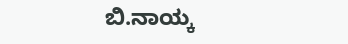ಬಿ.ನಾಯ್ಕ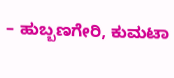– ಹುಬ್ಬಣಗೇರಿ, ಕುಮಟಾ